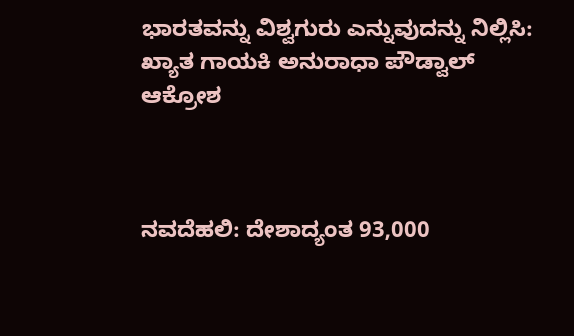ಭಾರತವನ್ನು ವಿಶ್ವಗುರು ಎನ್ನುವುದನ್ನು ನಿಲ್ಲಿಸಿ: ಖ್ಯಾತ ಗಾಯಕಿ ಅನುರಾಧಾ ಪೌಡ್ವಾಲ್ ಆಕ್ರೋಶ



ನವದೆಹಲಿ: ದೇಶಾದ್ಯಂತ 93,000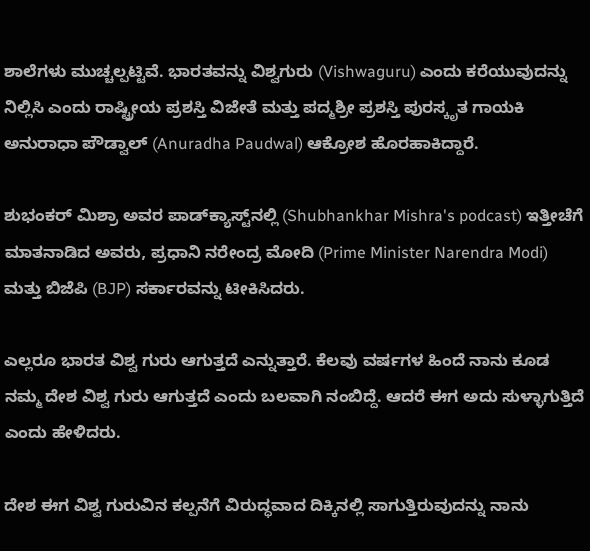ಶಾಲೆಗಳು ಮುಚ್ಚಲ್ಪಟ್ಟಿವೆ. ಭಾರತವನ್ನು ವಿಶ್ವಗುರು (Vishwaguru) ಎಂದು ಕರೆಯುವುದನ್ನು ನಿಲ್ಲಿಸಿ ಎಂದು ರಾಷ್ಟ್ರೀಯ ಪ್ರಶಸ್ತಿ ವಿಜೇತೆ ಮತ್ತು ಪದ್ಮಶ್ರೀ ಪ್ರಶಸ್ತಿ ಪುರಸ್ಕೃತ ಗಾಯಕಿ ಅನುರಾಧಾ ಪೌಡ್ವಾಲ್ (Anuradha Paudwal) ಆಕ್ರೋಶ ಹೊರಹಾಕಿದ್ದಾರೆ.

ಶುಭಂಕರ್ ಮಿಶ್ರಾ ಅವರ ಪಾಡ್‌ಕ್ಯಾಸ್ಟ್‌ನಲ್ಲಿ (Shubhankhar Mishra's podcast) ಇತ್ತೀಚೆಗೆ ಮಾತನಾಡಿದ ಅವರು, ಪ್ರಧಾನಿ ನರೇಂದ್ರ ಮೋದಿ (Prime Minister Narendra Modi) ಮತ್ತು ಬಿಜೆಪಿ (BJP) ಸರ್ಕಾರವನ್ನು ಟೀಕಿಸಿದರು.

ಎಲ್ಲರೂ ಭಾರತ ವಿಶ್ವ ಗುರು ಆಗುತ್ತದೆ ಎನ್ನುತ್ತಾರೆ. ಕೆಲವು ವರ್ಷಗಳ ಹಿಂದೆ ನಾನು ಕೂಡ ನಮ್ಮ ದೇಶ ವಿಶ್ವ ಗುರು ಆಗುತ್ತದೆ ಎಂದು ಬಲವಾಗಿ ನಂಬಿದ್ದೆ. ಆದರೆ ಈಗ ಅದು ಸುಳ್ಳಾಗುತ್ತಿದೆ ಎಂದು ಹೇಳಿದರು.

ದೇಶ ಈಗ ವಿಶ್ವ ಗುರುವಿನ ಕಲ್ಪನೆಗೆ ವಿರುದ್ಧವಾದ ದಿಕ್ಕಿನಲ್ಲಿ ಸಾಗುತ್ತಿರುವುದನ್ನು ನಾನು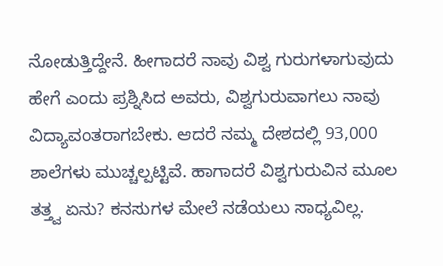ನೋಡುತ್ತಿದ್ದೇನೆ. ಹೀಗಾದರೆ ನಾವು ವಿಶ್ವ ಗುರುಗಳಾಗುವುದು ಹೇಗೆ ಎಂದು ಪ್ರಶ್ನಿಸಿದ ಅವರು, ವಿಶ್ವಗುರುವಾಗಲು ನಾವು ವಿದ್ಯಾವಂತರಾಗಬೇಕು. ಆದರೆ ನಮ್ಮ ದೇಶದಲ್ಲಿ 93,000 ಶಾಲೆಗಳು ಮುಚ್ಚಲ್ಪಟ್ಟಿವೆ. ಹಾಗಾದರೆ ವಿಶ್ವಗುರುವಿನ ಮೂಲ ತತ್ತ್ವ ಏನು? ಕನಸುಗಳ ಮೇಲೆ ನಡೆಯಲು ಸಾಧ್ಯವಿಲ್ಲ.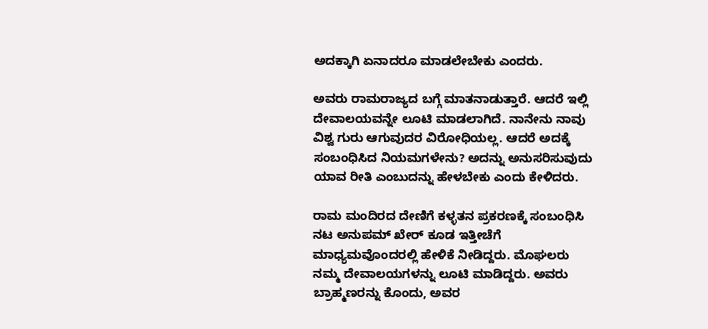ಅದಕ್ಕಾಗಿ ಏನಾದರೂ ಮಾಡಲೇಬೇಕು ಎಂದರು.

ಅವರು ರಾಮರಾಜ್ಯದ ಬಗ್ಗೆ ಮಾತನಾಡುತ್ತಾರೆ. ಆದರೆ ಇಲ್ಲಿ ದೇವಾಲಯವನ್ನೇ ಲೂಟಿ ಮಾಡಲಾಗಿದೆ. ನಾನೇನು ನಾವು ವಿಶ್ವ ಗುರು ಆಗುವುದರ ವಿರೋಧಿಯಲ್ಲ. ಆದರೆ ಅದಕ್ಕೆ ಸಂಬಂಧಿಸಿದ ನಿಯಮಗಳೇನು? ಅದನ್ನು ಅನುಸರಿಸುವುದು ಯಾವ ರೀತಿ ಎಂಬುದನ್ನು ಹೇಳಬೇಕು ಎಂದು ಕೇಳಿದರು.

ರಾಮ ಮಂದಿರದ ದೇಣಿಗೆ ಕಳ್ಳತನ ಪ್ರಕರಣಕ್ಕೆ ಸಂಬಂಧಿಸಿ ನಟ ಅನುಪಮ್ ಖೇರ್ ಕೂಡ ಇತ್ತೀಚೆಗೆ ಮಾಧ್ಯಮವೊಂದರಲ್ಲಿ ಹೇಳಿಕೆ ನೀಡಿದ್ದರು. ಮೊಘಲರು ನಮ್ಮ ದೇವಾಲಯಗಳನ್ನು ಲೂಟಿ ಮಾಡಿದ್ದರು. ಅವರು ಬ್ರಾಹ್ಮಣರನ್ನು ಕೊಂದು, ಅವರ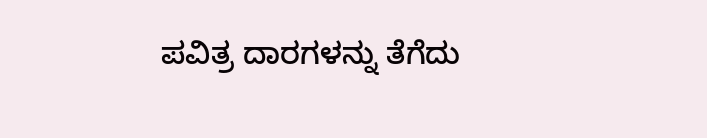ಪವಿತ್ರ ದಾರಗಳನ್ನು ತೆಗೆದು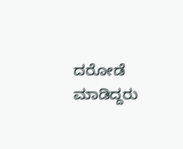ದರೋಡೆ ಮಾಡಿದ್ದರು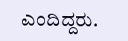ಎಂದಿದ್ದರು.